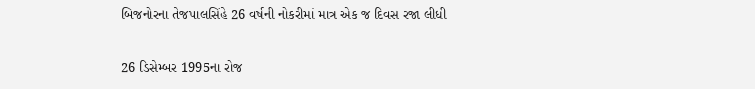બિજનોરના તેજપાલસિંહે 26 વર્ષની નોકરીમાં માત્ર એક જ દિવસ રજા લીધી

26 ડિસેમ્બર 1995ના રોજ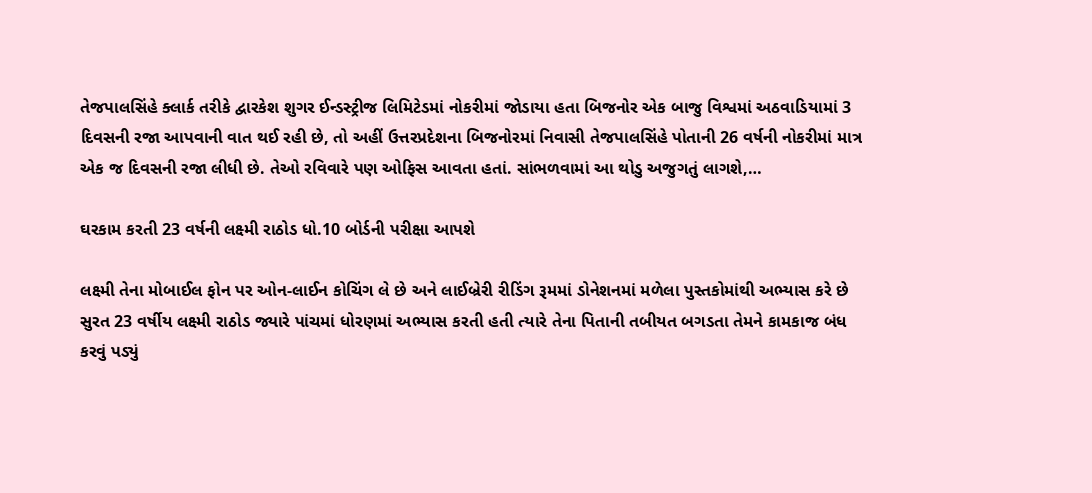તેજપાલસિંહે ક્લાર્ક તરીકે દ્વારકેશ શુગર ઈન્ડસ્ટ્રીજ લિમિટેડમાં નોકરીમાં જોડાયા હતા બિજનોર એક બાજુ વિશ્વમાં અઠવાડિયામાં 3 દિવસની રજા આપવાની વાત થઈ રહી છે, તો અહીં ઉત્તરપ્રદેશના બિજનોરમાં નિવાસી તેજપાલસિંહે પોતાની 26 વર્ષની નોકરીમાં માત્ર એક જ દિવસની રજા લીધી છે. તેઓ રવિવારે પણ ઓફિસ આવતા હતાં. સાંભળવામાં આ થોડુ અજુગતું લાગશે,…

ઘરકામ કરતી 23 વર્ષની લક્ષ્મી રાઠોડ ધો.10 બોર્ડની પરીક્ષા આપશે

લક્ષ્મી તેના મોબાઈલ ફોન પર ઓન-લાઈન કોચિંગ લે છે અને લાઈબ્રેરી રીડિંગ રૂમમાં ડોનેશનમાં મળેલા પુસ્તકોમાંથી અભ્યાસ કરે છે સુરત 23 વર્ષીય લક્ષ્મી રાઠોડ જ્યારે પાંચમાં ધોરણમાં અભ્યાસ કરતી હતી ત્યારે તેના પિતાની તબીયત બગડતા તેમને કામકાજ બંધ કરવું પડ્યું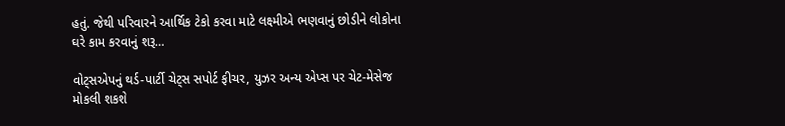હતું. જેથી પરિવારને આર્થિક ટેકો કરવા માટે લક્ષ્મીએ ભણવાનું છોડીને લોકોના ઘરે કામ કરવાનું શરૂ…

વોટ્સએપનું થર્ડ-પાર્ટી ચેટ્સ સપોર્ટ ફીચર, યુઝર અન્ય એપ્સ પર ચેટ-મેસેજ મોકલી શકશે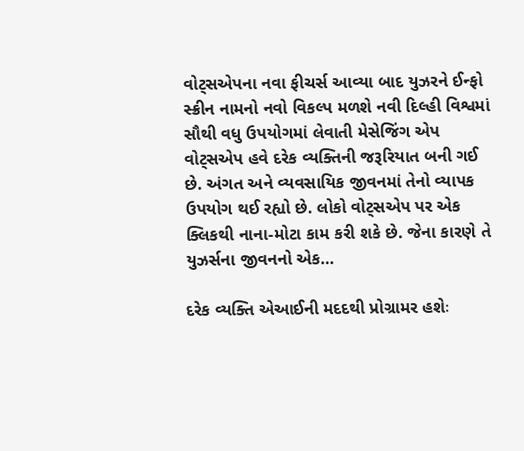વોટ્સએપના નવા ફીચર્સ આવ્યા બાદ યુઝરને ઈન્ફો સ્ક્રીન નામનો નવો વિકલ્પ મળશે નવી દિલ્હી વિશ્વમાં સૌથી વધુ ઉપયોગમાં લેવાતી મેસેજિંગ એપ વોટ્સએપ હવે દરેક વ્યક્તિની જરૂરિયાત બની ગઈ છે. અંગત અને વ્યવસાયિક જીવનમાં તેનો વ્યાપક ઉપયોગ થઈ રહ્યો છે. લોકો વોટ્સએપ પર એક ક્લિકથી નાના-મોટા કામ કરી શકે છે. જેના કારણે તે યુઝર્સના જીવનનો એક…

દરેક વ્યક્તિ એઆઈની મદદથી પ્રોગ્રામર હશેઃ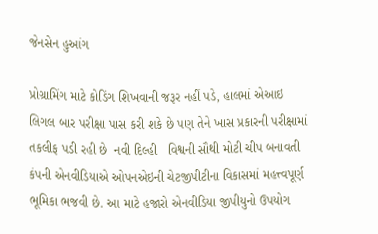જેનસેન હુઆંગ

પ્રોગ્રામિંગ માટે કોડિંગ શિખવાની જરૂર નહીં પડે, હાલમાં એઆઇ લિગલ બાર પરીક્ષા પાસ કરી શકે છે પણ તેને ખાસ પ્રકારની પરીક્ષામાં તકલીફ પડી રહી છે  નવી દિલ્હી   વિશ્વની સૌથી મોટી ચીપ બનાવતી કંપની એનવીડિયાએ ઓપનએઇની ચેટજીપીટીના વિકાસમાં મહત્ત્વપૂર્ણ ભૂમિકા ભજવી છે. આ માટે હજારો એનવીડિયા જીપીયુનો ઉપયોગ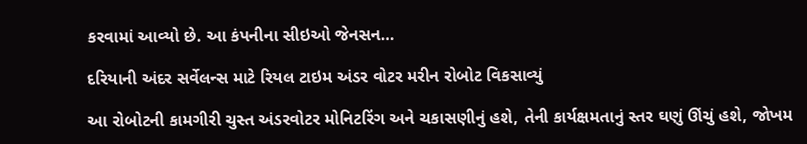કરવામાં આવ્યો છે. આ કંપનીના સીઇઓ જેનસન…

દરિયાની અંદર સર્વેલન્સ માટે રિયલ ટાઇમ અંડર વોટર મરીન રોબોટ વિકસાવ્યું

આ રોબોટની કામગીરી ચુસ્ત અંડરવોટર મોનિટરિંગ અને ચકાસણીનું હશે, તેની કાર્યક્ષમતાનું સ્તર ઘણું ઊંચું હશે, જોખમ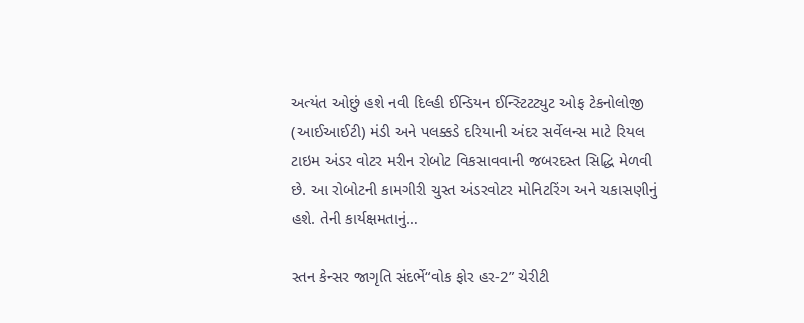અત્યંત ઓછું હશે નવી દિલ્હી ઈન્ડિયન ઈન્સ્ટિટટ્યુટ ઓફ ટેકનોલોજી (આઈઆઈટી) મંડી અને પલક્કડે દરિયાની અંદર સર્વેલન્સ માટે રિયલ ટાઇમ અંડર વોટર મરીન રોબોટ વિકસાવવાની જબરદસ્ત સિદ્ધિ મેળવી છે. આ રોબોટની કામગીરી ચુસ્ત અંડરવોટર મોનિટરિંગ અને ચકાસણીનું હશે. તેની કાર્યક્ષમતાનું…

સ્તન કેન્સર જાગૃતિ સંદર્ભે“વોક ફોર હર-2” ચેરીટી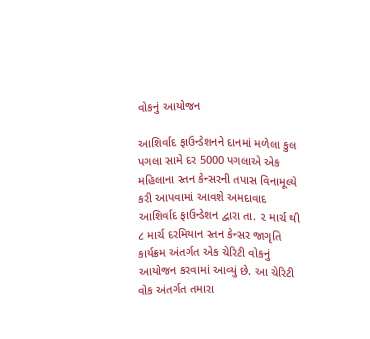વોકનું આયોજન

આશિર્વાદ ફાઉન્ડેશનને દાનમાં મળેલા કુલ પગલા સામે દર 5000 પગલાએ એક મહિલાના સ્તન કેન્સરની તપાસ વિનામૂલ્યે કરી આપવામાં આવશે અમદાવાદ આશિર્વાદ ફાઉન્ડેશન દ્વારા તા. ૨ માર્ચ થી ૮ માર્ચ દરમિયાન સ્તન કેન્સર જાગૃતિ કાર્યક્રમ અંતર્ગત એક ચેરિટી વોકનું આયોજન કરવામાં આવ્યું છે. આ ચેરિટી વોક અંતર્ગત તમારા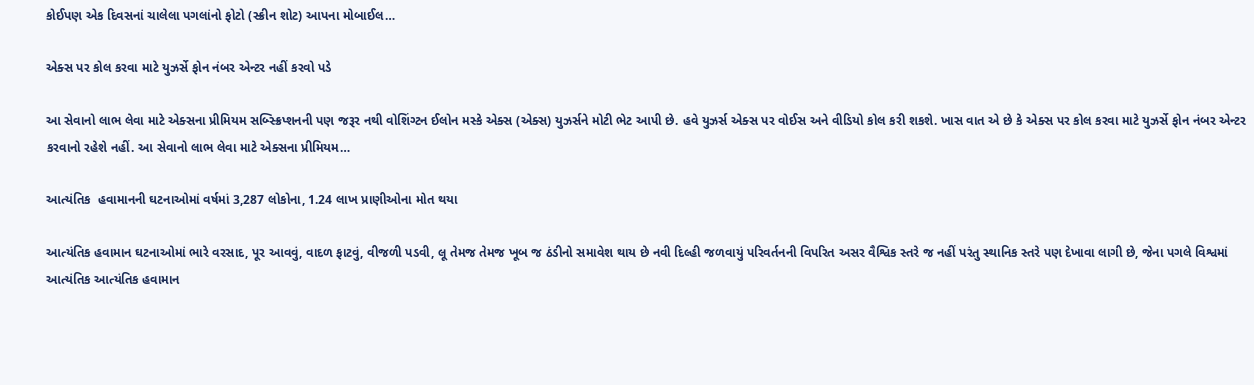કોઈપણ એક દિવસનાં ચાલેલા પગલાંનો ફોટો (સ્ક્રીન શોટ) આપના મોબાઈલ…

એક્સ પર કોલ કરવા માટે યુઝર્સે ફોન નંબર એન્ટર નહીં કરવો પડે

આ સેવાનો લાભ લેવા માટે એક્સના પ્રીમિયમ સબ્સ્ક્રિપ્શનની પણ જરૂર નથી વોશિંગ્ટન ઈલોન મસ્કે એક્સ (એક્સ) યુઝર્સને મોટી ભેટ આપી છે. હવે યુઝર્સ એક્સ પર વોઈસ અને વીડિયો કોલ કરી શકશે. ખાસ વાત એ છે કે એક્સ પર કોલ કરવા માટે યુઝર્સે ફોન નંબર એન્ટર કરવાનો રહેશે નહીં. આ સેવાનો લાભ લેવા માટે એક્સના પ્રીમિયમ…

આત્યંતિક  હવામાનની ઘટનાઓમાં વર્ષમાં 3,287 લોકોના, 1.24 લાખ પ્રાણીઓના મોત થયા

આત્યંતિક હવામાન ઘટનાઓમાં ભારે વરસાદ, પૂર આવવું, વાદળ ફાટવું, વીજળી પડવી, લૂ તેમજ તેમજ ખૂબ જ ઠંડીનો સમાવેશ થાય છે નવી દિલ્હી જળવાયું પરિવર્તનની વિપરિત અસર વૈશ્વિક સ્તરે જ નહીં પરંતુ સ્થાનિક સ્તરે પણ દેખાવા લાગી છે, જેના પગલે વિશ્વમાં આત્યંતિક આત્યંતિક હવામાન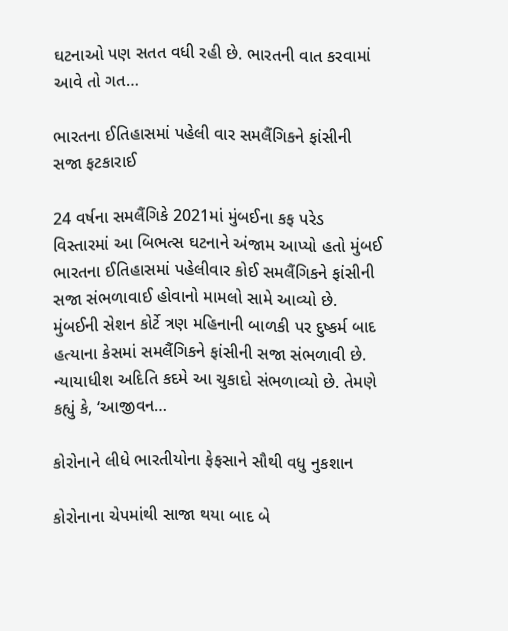ઘટનાઓ પણ સતત વધી રહી છે. ભારતની વાત કરવામાં આવે તો ગત…

ભારતના ઈતિહાસમાં પહેલી વાર સમલૈંગિકને ફાંસીની સજા ફટકારાઈ

24 વર્ષના સમલૈંગિકે 2021માં મુંબઈના કફ પરેડ વિસ્તારમાં આ બિભત્સ ઘટનાને અંજામ આપ્યો હતો મુંબઈ ભારતના ઈતિહાસમાં પહેલીવાર કોઈ સમલૈંગિકને ફાંસીની સજા સંભળાવાઈ હોવાનો મામલો સામે આવ્યો છે. મુંબઈની સેશન કોર્ટે ત્રણ મહિનાની બાળકી પર દુષ્કર્મ બાદ હત્યાના કેસમાં સમલૈંગિકને ફાંસીની સજા સંભળાવી છે. ન્યાયાધીશ અદિતિ કદમે આ ચુકાદો સંભળાવ્યો છે. તેમણે કહ્યું કે, ‘આજીવન…

કોરોનાને લીધે ભારતીયોના ફેફસાને સૌથી વધુ નુકશાન

કોરોનાના ચેપમાંથી સાજા થયા બાદ બે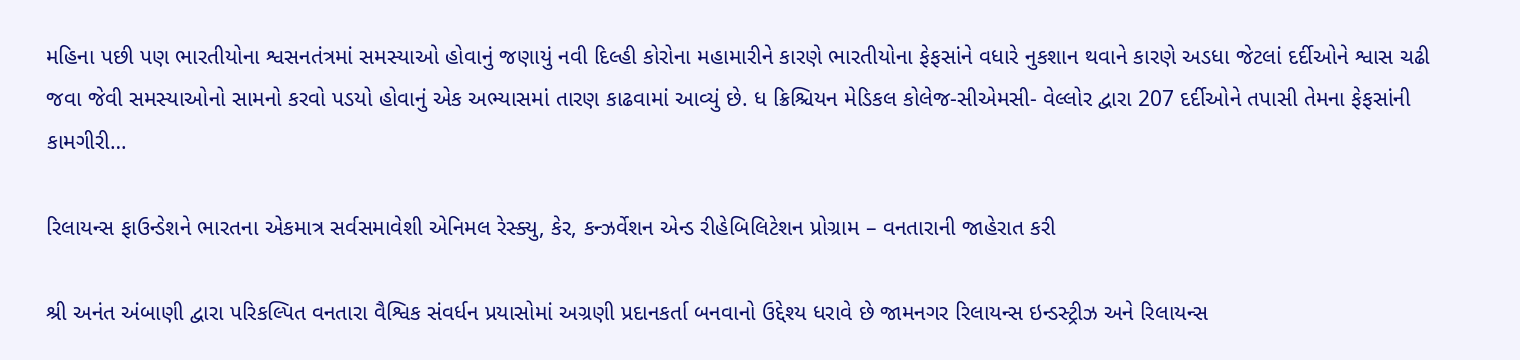મહિના પછી પણ ભારતીયોના શ્વસનતંત્રમાં સમસ્યાઓ હોવાનું જણાયું નવી દિલ્હી કોરોના મહામારીને કારણે ભારતીયોના ફેફસાંને વધારે નુકશાન થવાને કારણે અડધા જેટલાં દર્દીઓને શ્વાસ ચઢી જવા જેવી સમસ્યાઓનો સામનો કરવો પડયો હોવાનું એક અભ્યાસમાં તારણ કાઢવામાં આવ્યું છે. ધ ક્રિશ્ચિયન મેડિકલ કોલેજ-સીએમસી- વેલ્લોર દ્વારા 207 દર્દીઓને તપાસી તેમના ફેફસાંની કામગીરી…

રિલાયન્સ ફાઉન્ડેશને ભારતના એકમાત્ર સર્વસમાવેશી એનિમલ રેસ્ક્યુ, કેર, કન્ઝર્વેશન એન્ડ રીહેબિલિટેશન પ્રોગ્રામ – વનતારાની જાહેરાત કરી

શ્રી અનંત અંબાણી દ્વારા પરિકલ્પિત વનતારા વૈશ્વિક સંવર્ધન પ્રયાસોમાં અગ્રણી પ્રદાનકર્તા બનવાનો ઉદ્દેશ્ય ધરાવે છે જામનગર રિલાયન્સ ઇન્ડસ્ટ્રીઝ અને રિલાયન્સ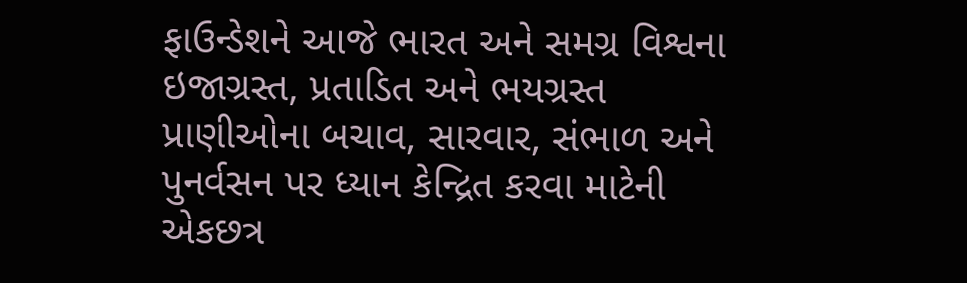ફાઉન્ડેશને આજે ભારત અને સમગ્ર વિશ્વના ઇજાગ્રસ્ત, પ્રતાડિત અને ભયગ્રસ્ત પ્રાણીઓના બચાવ, સારવાર, સંભાળ અને પુનર્વસન પર ધ્યાન કેન્દ્રિત કરવા માટેની એકછત્ર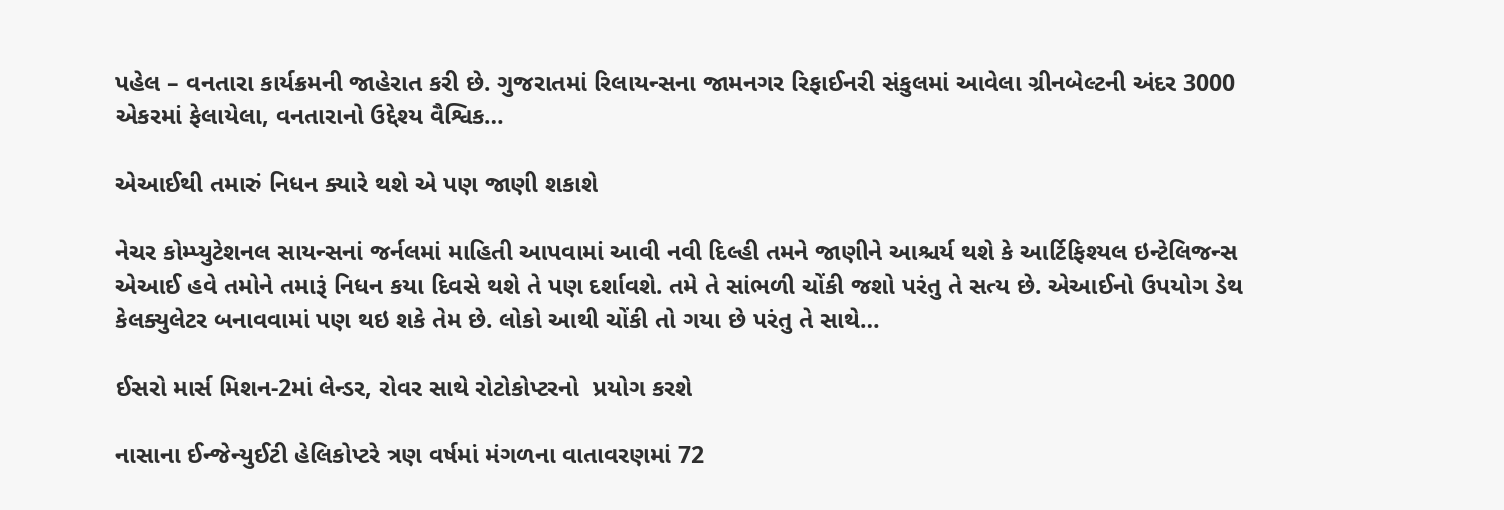પહેલ – વનતારા કાર્યક્રમની જાહેરાત કરી છે. ગુજરાતમાં રિલાયન્સના જામનગર રિફાઈનરી સંકુલમાં આવેલા ગ્રીનબેલ્ટની અંદર 3000 એકરમાં ફેલાયેલા, વનતારાનો ઉદ્દેશ્ય વૈશ્વિક…

એઆઈથી તમારું નિધન ક્યારે થશે એ પણ જાણી શકાશે

નેચર કોમ્પ્યુટેશનલ સાયન્સનાં જર્નલમાં માહિતી આપવામાં આવી નવી દિલ્હી તમને જાણીને આશ્ચર્ય થશે કે આર્ટિફિશ્યલ ઇન્ટેલિજન્સ એઆઈ હવે તમોને તમારૂં નિધન કયા દિવસે થશે તે પણ દર્શાવશે. તમે તે સાંભળી ચોંકી જશો પરંતુ તે સત્ય છે. એઆઈનો ઉપયોગ ડેથ કેલક્યુલેટર બનાવવામાં પણ થઇ શકે તેમ છે. લોકો આથી ચોંકી તો ગયા છે પરંતુ તે સાથે…

ઈસરો માર્સ મિશન-2માં લેન્ડર, રોવર સાથે રોટોકોપ્ટરનો  પ્રયોગ કરશે

નાસાના ઈન્જેન્યુઈટી હેલિકોપ્ટરે ત્રણ વર્ષમાં મંગળના વાતાવરણમાં 72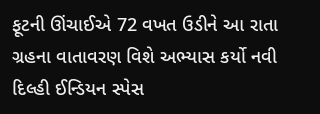ફૂટની ઊંચાઈએ 72 વખત ઉડીને આ રાતા ગ્રહના વાતાવરણ વિશે અભ્યાસ કર્યો નવી દિલ્હી ઈન્ડિયન સ્પેસ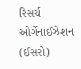રિસર્ચ ઓર્ગેનાઈઝેશન (ઈસરો)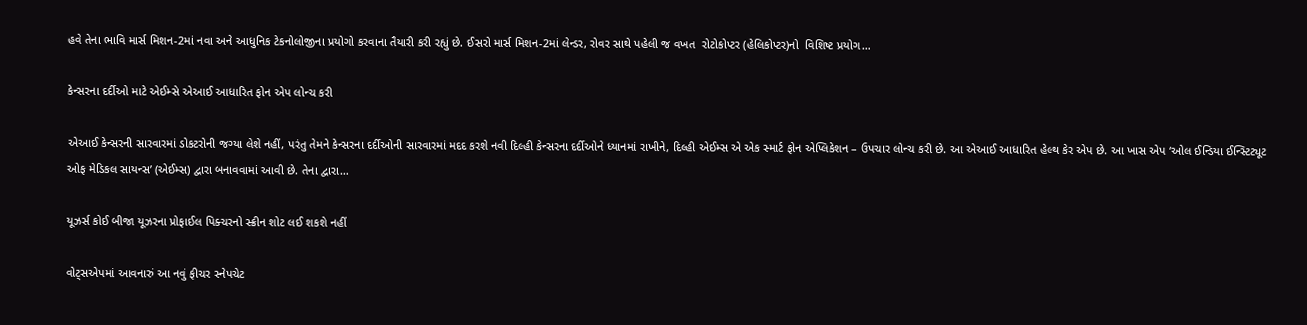હવે તેના ભાવિ માર્સ મિશન-2માં નવા અને આધુનિક ટેકનોલોજીના પ્રયોગો કરવાના તૈયારી કરી રહ્યું છે. ઈસરો માર્સ મિશન-2માં લેન્ડર, રોવર સાથે પહેલી જ વખત  રોટોકોપ્ટર (હેલિકોપ્ટર)નો  વિશિષ્ટ પ્રયોગ…

કેન્સરના દર્દીઓ માટે એઈમ્સે એઆઈ આધારિત ફોન એપ લોન્ચ કરી

એઆઈ કેન્સરની સારવારમાં ડોકટરોની જગ્યા લેશે નહીં, પરંતુ તેમને કેન્સરના દર્દીઓની સારવારમાં મદદ કરશે નવી દિલ્હી કેન્સરના દર્દીઓને ધ્યાનમાં રાખીને, દિલ્હી એઈમ્સ એ એક સ્માર્ટ ફોન એપ્લિકેશન – ઉપચાર લોન્ચ કરી છે. આ એઆઈ આધારિત હેલ્થ કેર એપ છે. આ ખાસ એપ ‘ઓલ ઈન્ડિયા ઈન્સ્ટિટ્યૂટ ઓફ મેડિકલ સાયન્સ’ (એઈમ્સ) દ્વારા બનાવવામાં આવી છે. તેના દ્વારા…

યૂઝર્સ કોઈ બીજા યૂઝરના પ્રોફાઈલ પિક્ચરનો સ્ક્રીન શોટ લઈ શકશે નહીં

વોટ્સએપમાં આવનારું આ નવું ફીચર સ્નેપચેટ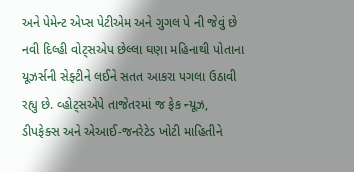અને પેમેન્ટ એપ્સ પેટીએમ અને ગુગલ પે ની જેવું છે નવી દિલ્હી વોટ્સએપ છેલ્લા ઘણા મહિનાથી પોતાના યૂઝર્સની સેફ્ટીને લઈને સતત આકરા પગલા ઉઠાવી રહ્યુ છે. વ્હોટ્સએપે તાજેતરમાં જ ફેક ન્યૂઝ, ડીપફેક્સ અને એઆઈ-જનરેટેડ ખોટી માહિતીને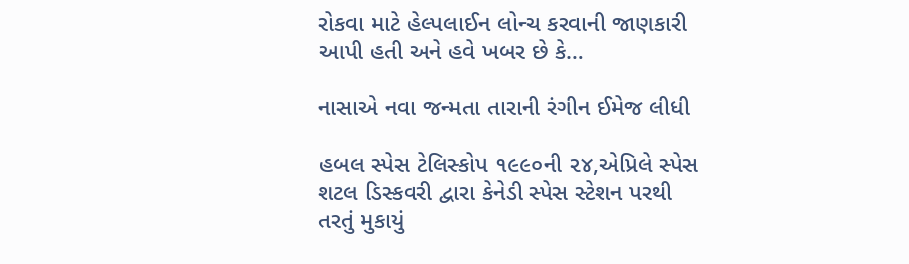રોકવા માટે હેલ્પલાઈન લોન્ચ કરવાની જાણકારી આપી હતી અને હવે ખબર છે કે…

નાસાએ નવા જન્મતા તારાની રંગીન ઈમેજ લીધી

હબલ સ્પેસ ટેલિસ્કોપ ૧૯૯૦ની ૨૪,એપ્રિલે સ્પેસ શટલ ડિસ્કવરી દ્વારા કેનેડી સ્પેસ સ્ટેશન પરથી તરતું મુકાયું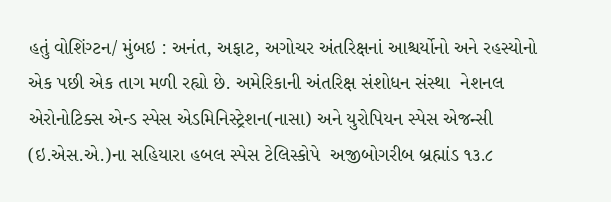હતું વોશિંગ્ટન/ મુંબઇ : અનંત, અફાટ, અગોચર અંતરિક્ષનાં આશ્ચર્યોનો અને રહસ્યોનો  એક પછી એક તાગ મળી રહ્યો છે. અમેરિકાની અંતરિક્ષ સંશોધન સંસ્થા  નેશનલ એરોનોટિક્સ એન્ડ સ્પેસ એડમિનિસ્ટ્રેશન(નાસા) અને યુરોપિયન સ્પેસ એજન્સી (ઇ.એસ.એ.)ના સહિયારા હબલ સ્પેસ ટેલિસ્કોપે  અજીબોગરીબ બ્રહ્માંડ ૧૩.૮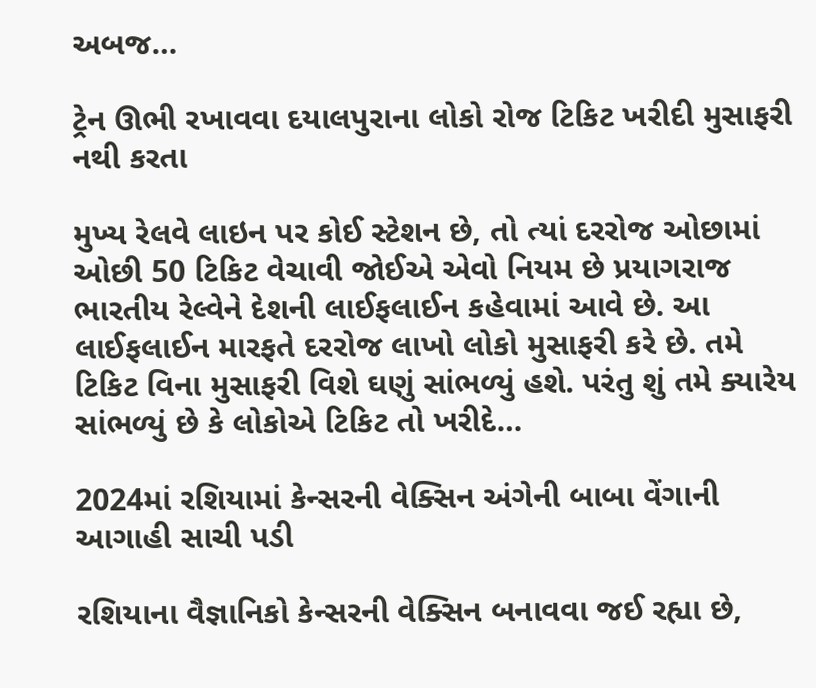અબજ…

ટ્રેન ઊભી રખાવવા દયાલપુરાના લોકો રોજ ટિકિટ ખરીદી મુસાફરી નથી કરતા

મુખ્ય રેલવે લાઇન પર કોઈ સ્ટેશન છે, તો ત્યાં દરરોજ ઓછામાં ઓછી 50 ટિકિટ વેચાવી જોઈએ એવો નિયમ છે પ્રયાગરાજ ભારતીય રેલ્વેને દેશની લાઈફલાઈન કહેવામાં આવે છે. આ લાઈફલાઈન મારફતે દરરોજ લાખો લોકો મુસાફરી કરે છે. તમે ટિકિટ વિના મુસાફરી વિશે ઘણું સાંભળ્યું હશે. પરંતુ શું તમે ક્યારેય સાંભળ્યું છે કે લોકોએ ટિકિટ તો ખરીદે…

2024માં રશિયામાં કેન્સરની વેક્સિન અંગેની બાબા વેંગાની આગાહી સાચી પડી

રશિયાના વૈજ્ઞાનિકો કેન્સરની વેક્સિન બનાવવા જઈ રહ્યા છે,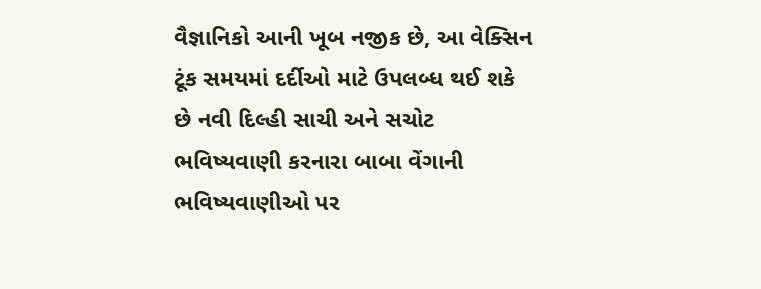વૈજ્ઞાનિકો આની ખૂબ નજીક છે, આ વેક્સિન ટૂંક સમયમાં દર્દીઓ માટે ઉપલબ્ધ થઈ શકે છે નવી દિલ્હી સાચી અને સચોટ ભવિષ્યવાણી કરનારા બાબા વેંગાની ભવિષ્યવાણીઓ પર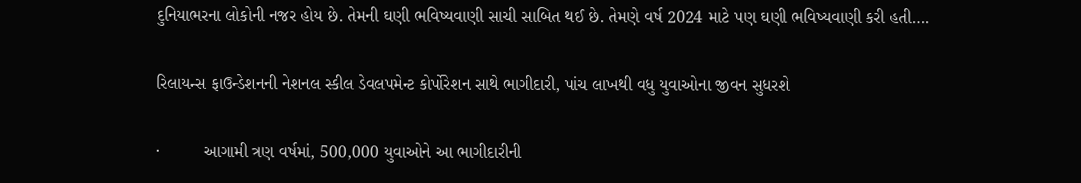દુનિયાભરના લોકોની નજર હોય છે. તેમની ઘણી ભવિષ્યવાણી સાચી સાબિત થઈ છે. તેમણે વર્ષ 2024 માટે પણ ઘણી ભવિષ્યવાણી કરી હતી….

રિલાયન્સ ફાઉન્ડેશનની નેશનલ સ્કીલ ડેવલપમેન્ટ કોર્પોરેશન સાથે ભાગીદારી, પાંચ લાખથી વધુ યુવાઓના જીવન સુધરશે

·         આગામી ત્રણ વર્ષમાં, 500,000 યુવાઓને આ ભાગીદારીની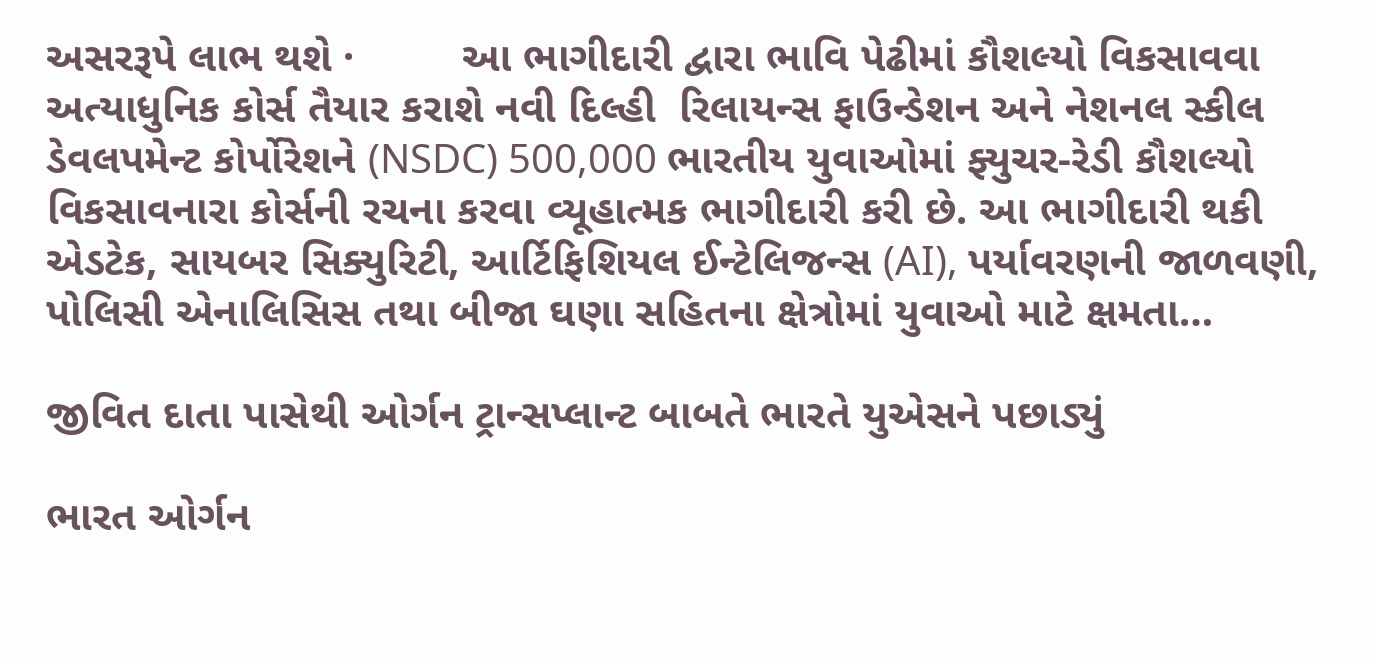અસરરૂપે લાભ થશે ·         આ ભાગીદારી દ્વારા ભાવિ પેઢીમાં કૌશલ્યો વિકસાવવા અત્યાધુનિક કોર્સ તૈયાર કરાશે નવી દિલ્હી  રિલાયન્સ ફાઉન્ડેશન અને નેશનલ સ્કીલ ડેવલપમેન્ટ કોર્પોરેશને (NSDC) 500,000 ભારતીય યુવાઓમાં ફ્યુચર-રેડી કૌશલ્યો વિકસાવનારા કોર્સની રચના કરવા વ્યૂહાત્મક ભાગીદારી કરી છે. આ ભાગીદારી થકી એડટેક, સાયબર સિક્યુરિટી, આર્ટિફિશિયલ ઈન્ટેલિજન્સ (AI), પર્યાવરણની જાળવણી, પોલિસી એનાલિસિસ તથા બીજા ઘણા સહિતના ક્ષેત્રોમાં યુવાઓ માટે ક્ષમતા…

જીવિત દાતા પાસેથી ઓર્ગન ટ્રાન્સપ્લાન્ટ બાબતે ભારતે યુએસને પછાડ્યું

ભારત ઓર્ગન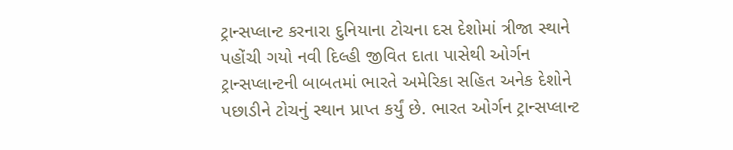ટ્રાન્સપ્લાન્ટ કરનારા દુનિયાના ટોચના દસ દેશોમાં ત્રીજા સ્થાને પહોંચી ગયો નવી દિલ્હી જીવિત દાતા પાસેથી ઓર્ગન ટ્રાન્સપ્લાન્ટની બાબતમાં ભારતે અમેરિકા સહિત અનેક દેશોને પછાડીને ટોચનું સ્થાન પ્રાપ્ત કર્યું છે. ભારત ઓર્ગન ટ્રાન્સપ્લાન્ટ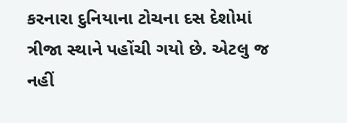કરનારા દુનિયાના ટોચના દસ દેશોમાં ત્રીજા સ્થાને પહોંચી ગયો છે. એટલુ જ નહીં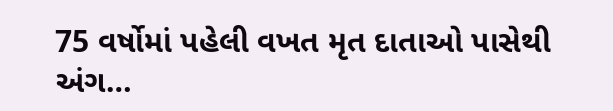75 વર્ષોમાં પહેલી વખત મૃત દાતાઓ પાસેથી અંગ…